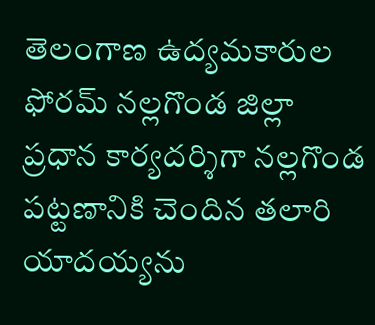తెలంగాణ ఉద్యమకారుల ఫోరమ్ నల్లగొండ జిల్లా ప్రధాన కార్యదర్శిగా నల్లగొండ పట్టణానికి చెందిన తలారి యాదయ్యను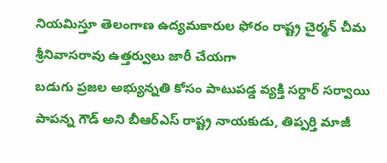నియమిస్తూ తెలంగాణ ఉద్యమకారుల ఫోరం రాష్ట్ర చైర్మన్ చీమ శ్రీనివాసరావు ఉత్తర్వులు జారీ చేయగా
బడుగు ప్రజల అభ్యున్నతి కోసం పాటుపడ్డ వ్యక్తి సర్దార్ సర్వాయి పాపన్న గౌడ్ అని బీఆర్ఎస్ రాష్ట్ర నాయకుడు, తిప్పర్తి మాజీ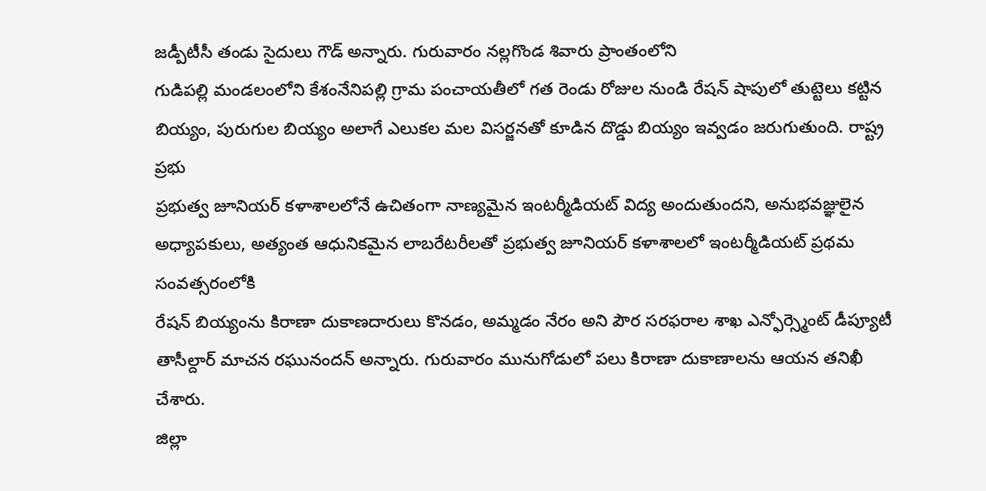జడ్పీటీసీ తండు సైదులు గౌడ్ అన్నారు. గురువారం నల్లగొండ శివారు ప్రాంతంలోని
గుడిపల్లి మండలంలోని కేశంనేనిపల్లి గ్రామ పంచాయతీలో గత రెండు రోజుల నుండి రేషన్ షాపులో తుట్టెలు కట్టిన బియ్యం, పురుగుల బియ్యం అలాగే ఎలుకల మల విసర్జనతో కూడిన దొడ్డు బియ్యం ఇవ్వడం జరుగుతుంది. రాష్ట్ర ప్రభు
ప్రభుత్వ జూనియర్ కళాశాలలోనే ఉచితంగా నాణ్యమైన ఇంటర్మీడియట్ విద్య అందుతుందని, అనుభవజ్ఞులైన అధ్యాపకులు, అత్యంత ఆధునికమైన లాబరేటరీలతో ప్రభుత్వ జూనియర్ కళాశాలలో ఇంటర్మీడియట్ ప్రథమ సంవత్సరంలోకి
రేషన్ బియ్యంను కిరాణా దుకాణదారులు కొనడం, అమ్మడం నేరం అని పౌర సరఫరాల శాఖ ఎన్ఫోర్స్మెంట్ డీప్యూటీ తాసీల్దార్ మాచన రఘునందన్ అన్నారు. గురువారం మునుగోడులో పలు కిరాణా దుకాణాలను ఆయన తనిఖీ చేశారు.
జిల్లా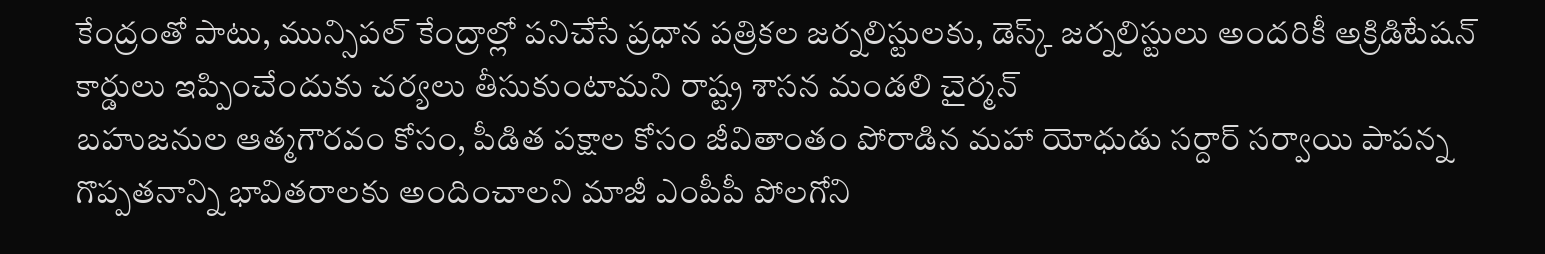కేంద్రంతో పాటు, మున్సిపల్ కేంద్రాల్లో పనిచేసే ప్రధాన పత్రికల జర్నలిస్టులకు, డెస్క్ జర్నలిస్టులు అందరికీ అక్రిడిటేషన్ కార్డులు ఇప్పించేందుకు చర్యలు తీసుకుంటామని రాష్ట్ర శాసన మండలి చైర్మన్
బహుజనుల ఆత్మగౌరవం కోసం, పీడిత పక్షాల కోసం జీవితాంతం పోరాడిన మహా యోధుడు సర్దార్ సర్వాయి పాపన్న గొప్పతనాన్ని భావితరాలకు అందించాలని మాజీ ఎంపీపీ పోలగోని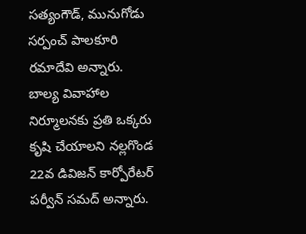సత్యంగౌడ్, మునుగోడు సర్పంచ్ పాలకూరి రమాదేవి అన్నారు.
బాల్య వివాహాల నిర్మూలనకు ప్రతి ఒక్కరు కృషి చేయాలని నల్లగొండ 22వ డివిజన్ కార్పోరేటర్ పర్వీన్ సమద్ అన్నారు.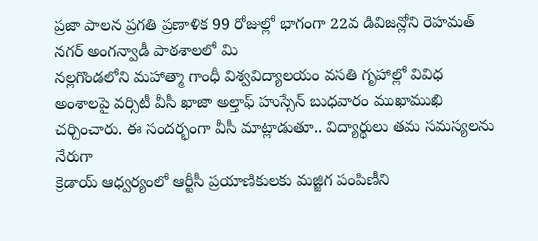ప్రజా పాలన ప్రగతి ప్రణాళిక 99 రోజుల్లో భాగంగా 22వ డివిజన్లోని రెహమత్ నగర్ అంగన్వాడీ పాఠశాలలో మి
నల్లగొండలోని మహాత్మా గాంధీ విశ్వవిద్యాలయం వసతి గృహాల్లో వివిధ అంశాలపై వర్సిటీ వీసీ ఖాజా అల్తాఫ్ హుస్సేన్ బుధవారం ముఖాముఖి చర్చించారు. ఈ సందర్భంగా వీసీ మాట్లాడుతూ.. విద్యార్థులు తమ సమస్యలను నేరుగా
క్రెడాయ్ ఆధ్వర్యంలో ఆర్టీసీ ప్రయాణికులకు మజ్జిగ పంపిణీని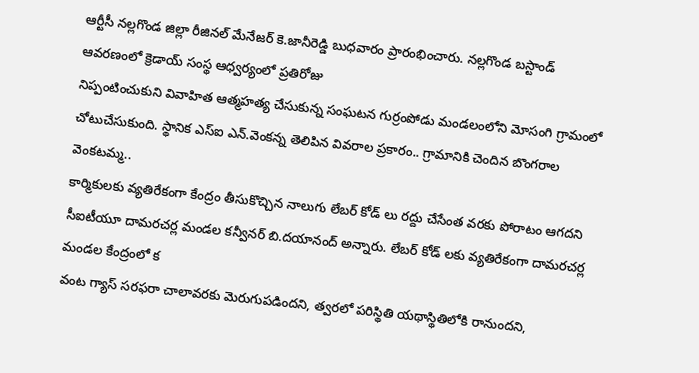ఆర్టీసీ నల్లగొండ జిల్లా రీజినల్ మేనేజర్ కె.జానీరెడ్డి బుధవారం ప్రారంభించారు. నల్లగొండ బస్టాండ్ ఆవరణంలో క్రెడాయ్ సంస్థ ఆధ్వర్యంలో ప్రతిరోజు
నిప్పంటించుకుని వివాహిత ఆత్మహత్య చేసుకున్న సంఘటన గుర్రంపోడు మండలంలోని మోసంగి గ్రామంలో చోటుచేసుకుంది. స్థానిక ఎస్ఐ ఎన్.వెంకన్న తెలిపిన వివరాల ప్రకారం.. గ్రామానికి చెందిన బొంగరాల వెంకటమ్మ..
కార్మికులకు వ్యతిరేకంగా కేంద్రం తీసుకొచ్చిన నాలుగు లేబర్ కోడ్ లు రద్దు చేసేంత వరకు పోరాటం ఆగదని సీఐటీయూ దామరచర్ల మండల కన్వీనర్ బి.దయానంద్ అన్నారు. లేబర్ కోడ్ లకు వ్యతిరేకంగా దామరచర్ల మండల కేంద్రంలో క
వంట గ్యాస్ సరఫరా చాలావరకు మెరుగుపడిందని, త్వరలో పరిస్థితి యథాస్థితిలోకి రానుందని,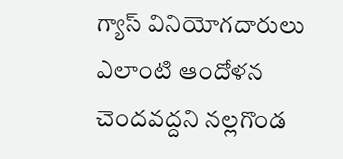గ్యాస్ వినియోగదారులు ఎలాంటి ఆందోళన చెందవద్దని నల్లగొండ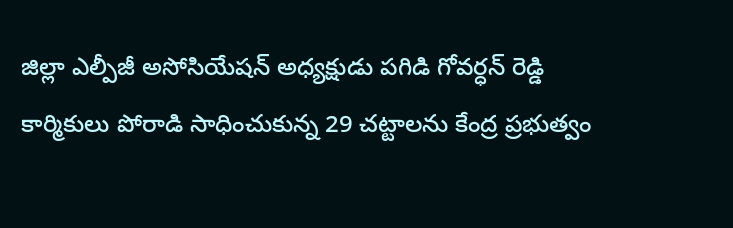జిల్లా ఎల్పీజీ అసోసియేషన్ అధ్యక్షుడు పగిడి గోవర్ధన్ రెడ్డి
కార్మికులు పోరాడి సాధించుకున్న 29 చట్టాలను కేంద్ర ప్రభుత్వం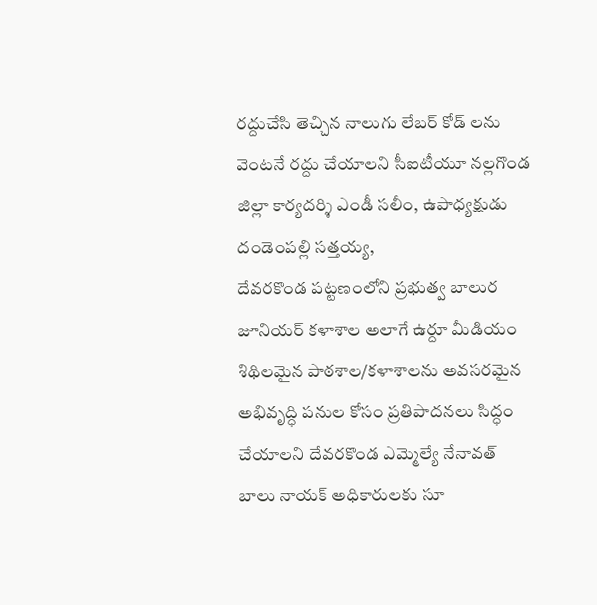రద్దుచేసి తెచ్చిన నాలుగు లేబర్ కోడ్ లను వెంటనే రద్దు చేయాలని సీఐటీయూ నల్లగొండ జిల్లా కార్యదర్శి ఎండీ సలీం, ఉపాధ్యక్షుడు దండెంపల్లి సత్తయ్య,
దేవరకొండ పట్టణంలోని ప్రభుత్వ బాలుర జూనియర్ కళాశాల అలాగే ఉర్దూ మీడియం శిథిలమైన పాఠశాల/కళాశాలను అవసరమైన అభివృద్ధి పనుల కోసం ప్రతిపాదనలు సిద్ధం చేయాలని దేవరకొండ ఎమ్మెల్యే నేనావత్ బాలు నాయక్ అధికారులకు సూ